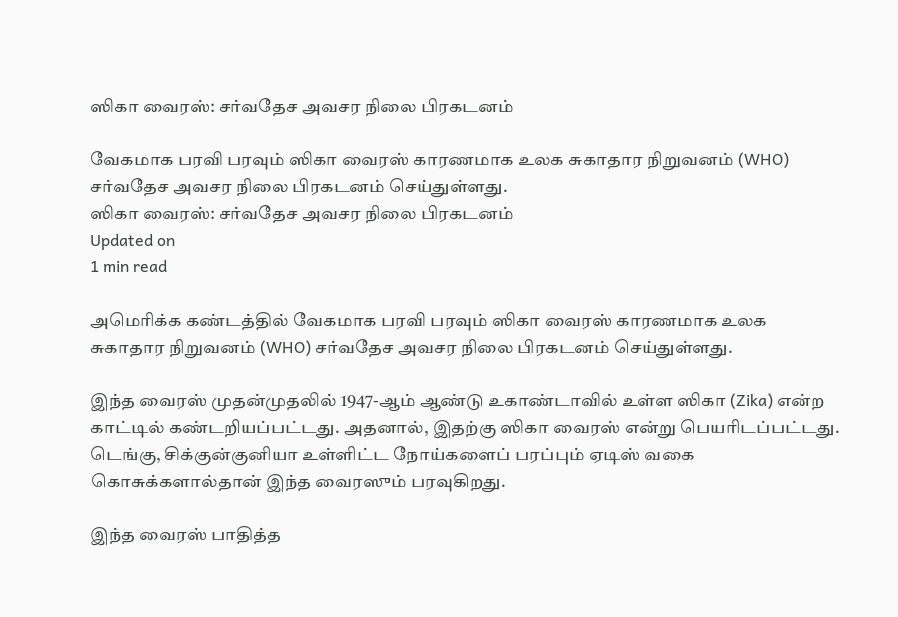ஸிகா வைரஸ்: சர்வதேச அவசர நிலை பிரகடனம்

வேகமாக பரவி பரவும் ஸிகா வைரஸ் காரணமாக உலக சுகாதார நிறுவனம் (WHO) சர்வதேச அவசர நிலை பிரகடனம் செய்துள்ளது.
ஸிகா வைரஸ்: சர்வதேச அவசர நிலை பிரகடனம்
Updated on
1 min read

அமெரிக்க கண்டத்தில் வேகமாக பரவி பரவும் ஸிகா வைரஸ் காரணமாக உலக சுகாதார நிறுவனம் (WHO) சர்வதேச அவசர நிலை பிரகடனம் செய்துள்ளது.

இந்த வைரஸ் முதன்முதலில் 1947-ஆம் ஆண்டு உகாண்டாவில் உள்ள ஸிகா (Zika) என்ற காட்டில் கண்டறியப்பட்டது. அதனால், இதற்கு ஸிகா வைரஸ் என்று பெயரிடப்பட்டது. டெங்கு, சிக்குன்குனியா உள்ளிட்ட நோய்களைப் பரப்பும் ஏடிஸ் வகை கொசுக்களால்தான் இந்த வைரஸும் பரவுகிறது.

இந்த வைரஸ் பாதித்த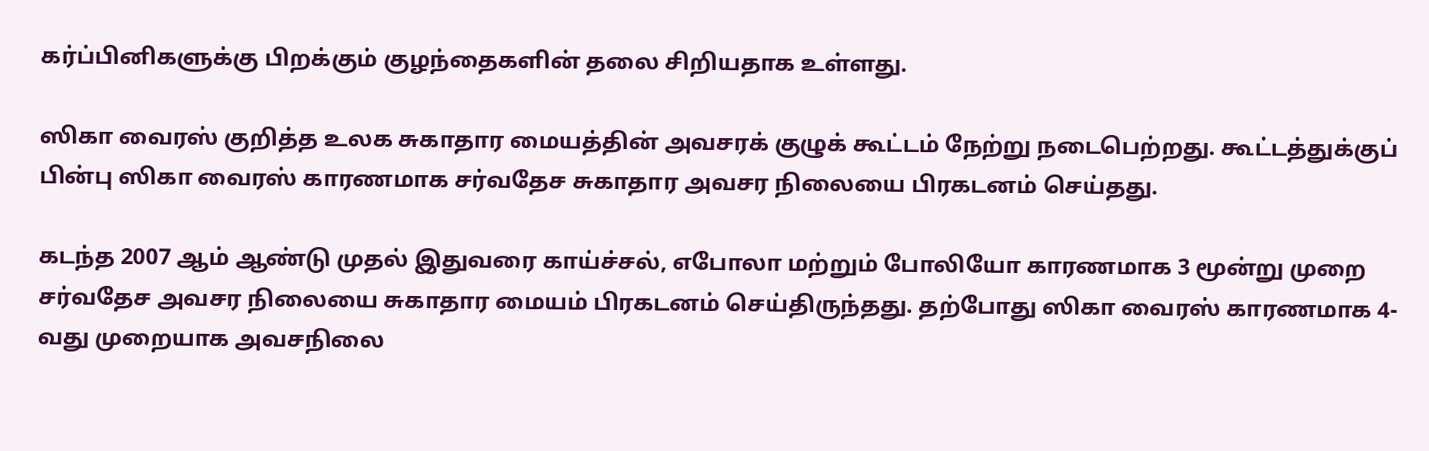கர்ப்பினிகளுக்கு பிறக்கும் குழந்தைகளின் தலை சிறியதாக உள்ளது.

ஸிகா வைரஸ் குறித்த உலக சுகாதார மையத்தின் அவசரக் குழுக் கூட்டம் நேற்று நடைபெற்றது. கூட்டத்துக்குப் பின்பு ஸிகா வைரஸ் காரணமாக சர்வதேச சுகாதார அவசர நிலையை பிரகடனம் செய்தது.

கடந்த 2007 ஆம் ஆண்டு முதல் இதுவரை காய்ச்சல், எபோலா மற்றும் போலியோ காரணமாக 3 மூன்று முறை சர்வதேச அவசர நிலையை சுகாதார மையம் பிரகடனம் செய்திருந்தது. தற்போது ஸிகா வைரஸ் காரணமாக 4-வது முறையாக அவசநிலை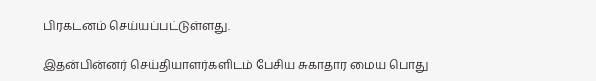பிரகடனம் செய்யப்பட்டுள்ளது.

இதன்பின்னர் செய்தியாளர்களிடம் பேசிய சுகாதார மைய பொது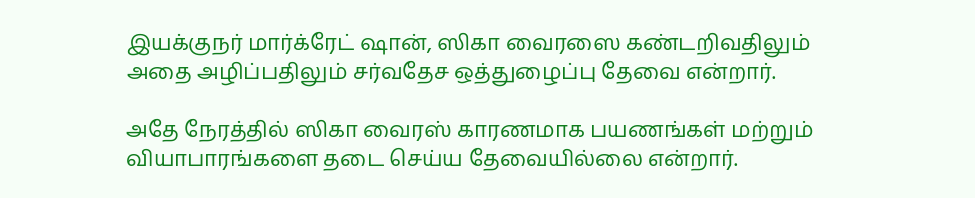இயக்குநர் மார்க்ரேட் ஷான், ஸிகா வைரஸை கண்டறிவதிலும் அதை அழிப்பதிலும் சர்வதேச ஒத்துழைப்பு தேவை என்றார்.

அதே நேரத்தில் ஸிகா வைரஸ் காரணமாக பயணங்கள் மற்றும் வியாபாரங்களை தடை செய்ய தேவையில்லை என்றார்.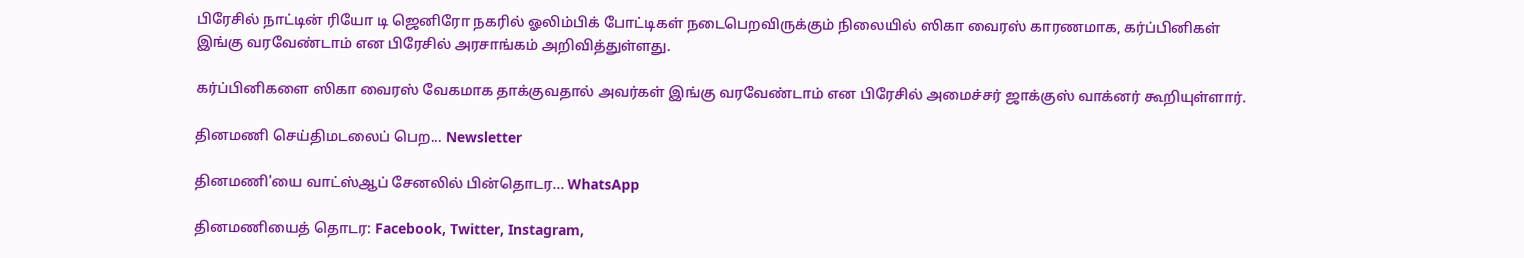பிரேசில் நாட்டின் ரியோ டி ஜெனிரோ நகரில் ஓலிம்பிக் போட்டிகள் நடைபெறவிருக்கும் நிலையில் ஸிகா வைரஸ் காரணமாக, கர்ப்பினிகள் இங்கு வரவேண்டாம் என பிரேசில் அரசாங்கம் அறிவித்துள்ளது.

கர்ப்பினிகளை ஸிகா வைரஸ் வேகமாக தாக்குவதால் அவர்கள் இங்கு வரவேண்டாம் என பிரேசில் அமைச்சர் ஜாக்குஸ் வாக்னர் கூறியுள்ளார்.

தினமணி செய்திமடலைப் பெற... Newsletter

தினமணி'யை வாட்ஸ்ஆப் சேனலில் பின்தொடர... WhatsApp

தினமணியைத் தொடர: Facebook, Twitter, Instagram,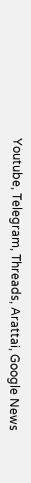Youtube, Telegram, Threads, Arattai, Google News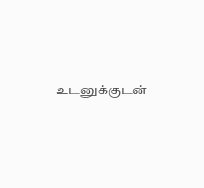உடனுக்குடன்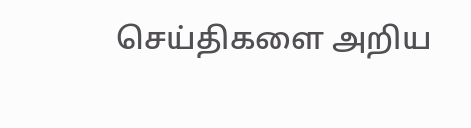செய்திகளை அறிய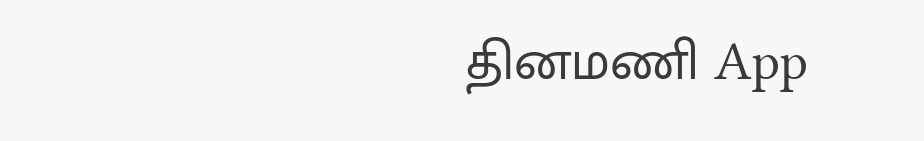தினமணி App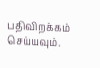பதிவிறக்கம் செய்யவும்.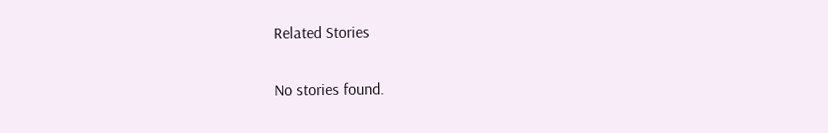Related Stories

No stories found.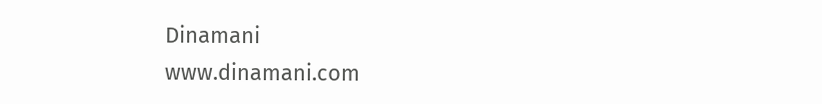Dinamani
www.dinamani.com